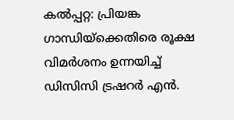കൽപ്പറ്റ: പ്രിയങ്ക ഗാന്ധിയ്ക്കെതിരെ രൂക്ഷ വിമർശനം ഉന്നയിച്ച് ഡിസിസി ട്രഷറർ എൻ.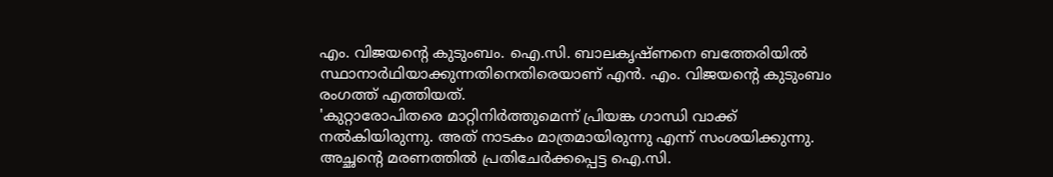എം. വിജയൻ്റെ കുടുംബം. ഐ.സി. ബാലകൃഷ്ണനെ ബത്തേരിയിൽ സ്ഥാനാർഥിയാക്കുന്നതിനെതിരെയാണ് എൻ. എം. വിജയൻ്റെ കുടുംബം രംഗത്ത് എത്തിയത്.
'കുറ്റാരോപിതരെ മാറ്റിനിർത്തുമെന്ന് പ്രിയങ്ക ഗാന്ധി വാക്ക് നൽകിയിരുന്നു. അത് നാടകം മാത്രമായിരുന്നു എന്ന് സംശയിക്കുന്നു.
അച്ഛൻ്റെ മരണത്തിൽ പ്രതിചേർക്കപ്പെട്ട ഐ.സി.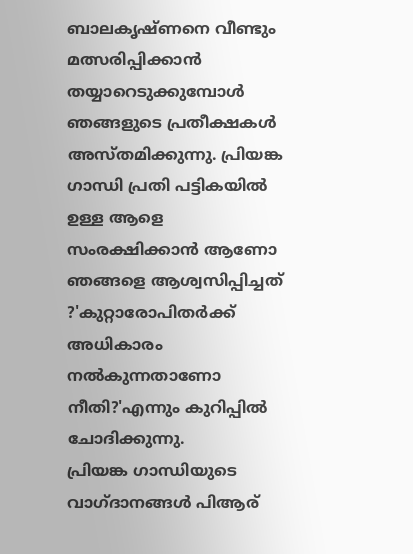ബാലകൃഷ്ണനെ വീണ്ടും മത്സരിപ്പിക്കാൻ തയ്യാറെടുക്കുമ്പോൾ ഞങ്ങളുടെ പ്രതീക്ഷകൾ അസ്തമിക്കുന്നു. പ്രിയങ്ക ഗാന്ധി പ്രതി പട്ടികയിൽ ഉള്ള ആളെ സംരക്ഷിക്കാൻ ആണോ ഞങ്ങളെ ആശ്വസിപ്പിച്ചത് ?'കുറ്റാരോപിതർക്ക് അധികാരം നൽകുന്നതാണോ നീതി?'എന്നും കുറിപ്പിൽ ചോദിക്കുന്നു.
പ്രിയങ്ക ഗാന്ധിയുടെ വാഗ്ദാനങ്ങൾ പിആര്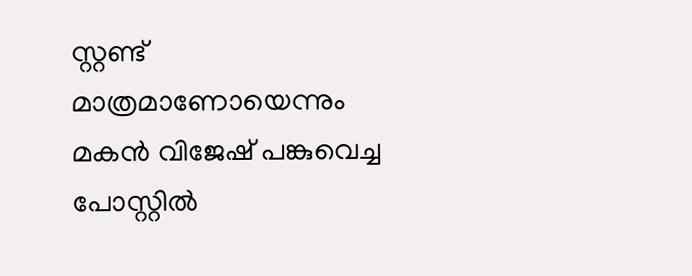സ്റ്റണ്ട് മാത്രമാണോയെന്നും മകൻ വിജേഷ് പങ്കുവെച്ച പോസ്റ്റിൽ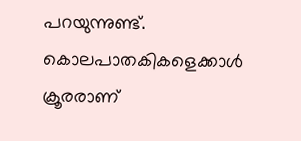പറയുന്നുണ്ട്.
കൊലപാതകികളെക്കാൾ ക്രൂരരാണ്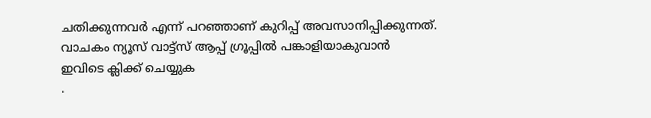ചതിക്കുന്നവർ എന്ന് പറഞ്ഞാണ് കുറിപ്പ് അവസാനിപ്പിക്കുന്നത്.
വാചകം ന്യൂസ് വാട്ട്സ് ആപ്പ് ഗ്രൂപ്പിൽ പങ്കാളിയാകുവാൻ
ഇവിടെ ക്ലിക്ക് ചെയ്യുക
.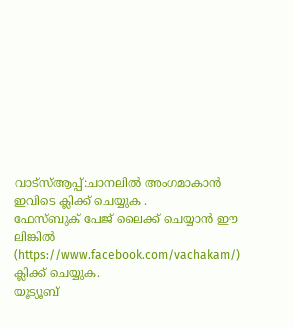വാട്സ്ആപ്പ്:ചാനലിൽ അംഗമാകാൻ ഇവിടെ ക്ലിക്ക് ചെയ്യുക .
ഫേസ്ബുക് പേജ് ലൈക്ക് ചെയ്യാൻ ഈ ലിങ്കിൽ (https://www.facebook.com/vachakam/) ക്ലിക്ക് ചെയ്യുക.
യൂട്യൂബ്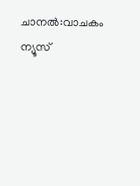ചാനൽ:വാചകം ന്യൂസ്